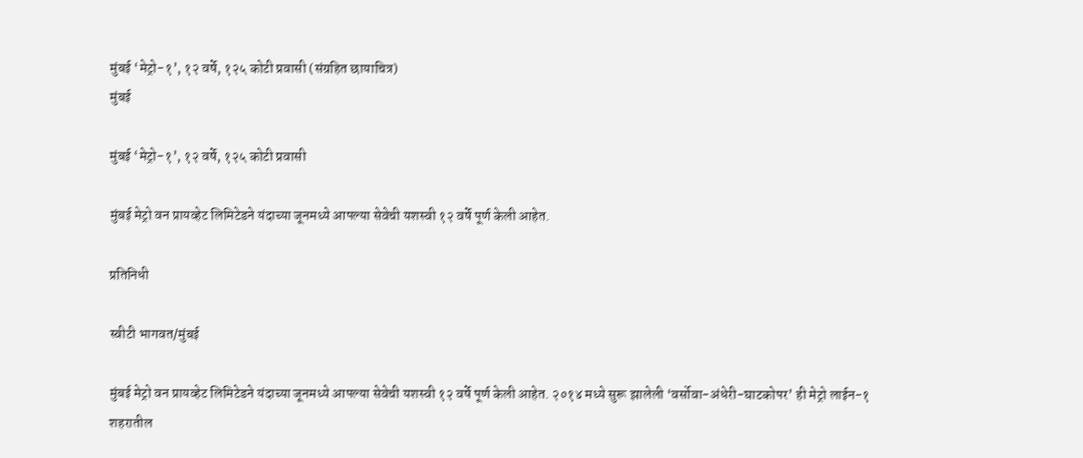मुंबई ‘मेट्रो-१’, १२ वर्षे, १२५ कोटी प्रवासी (संग्रहित छायाचित्र)
मुंबई

मुंबई ‘मेट्रो-१’, १२ वर्षे, १२५ कोटी प्रवासी

मुंबई मेट्रो वन प्रायव्हेट लिमिटेडने यंदाच्या जूनमध्ये आपल्या सेवेची यशस्वी १२ वर्षे पूर्ण केली आहेत.

प्रतिनिधी

स्वीटी भागवत/मुंबई

मुंबई मेट्रो वन प्रायव्हेट लिमिटेडने यंदाच्या जूनमध्ये आपल्या सेवेची यशस्वी १२ वर्षे पूर्ण केली आहेत. २०१४ मध्ये सुरू झालेली ‘वर्सोवा-अंधेरी-घाटकोपर’ ही मेट्रो लाईन-१ शहरातील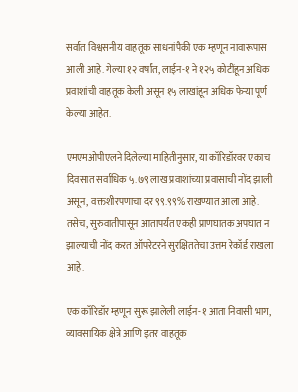सर्वात विश्वसनीय वाहतूक साधनांपैकी एक म्हणून नावारूपास आली आहे. गेल्या १२ वर्षांत, लाईन-१ ने १२५ कोटींहून अधिक प्रवाशांची वाहतूक केली असून १५ लाखांहून अधिक फेऱ्या पूर्ण केल्या आहेत.

एमएमओपीएलने दिलेल्या माहितीनुसार, या कॉरिडॉरवर एकाच दिवसात सर्वाधिक ५.७९ लाख प्रवाशांच्या प्रवासाची नोंद झाली असून, वक्तशीरपणाचा दर ९९.९९% राखण्यात आला आहे. तसेच, सुरुवातीपासून आतापर्यंत एकही प्राणघातक अपघात न झाल्याची नोंद करत ऑपरेटरने सुरक्षिततेचा उत्तम रेकॉर्ड राखला आहे.

एक कॉरिडॉर म्हणून सुरू झालेली लाईन-१ आता निवासी भाग, व्यावसायिक क्षेत्रे आणि इतर वाहतूक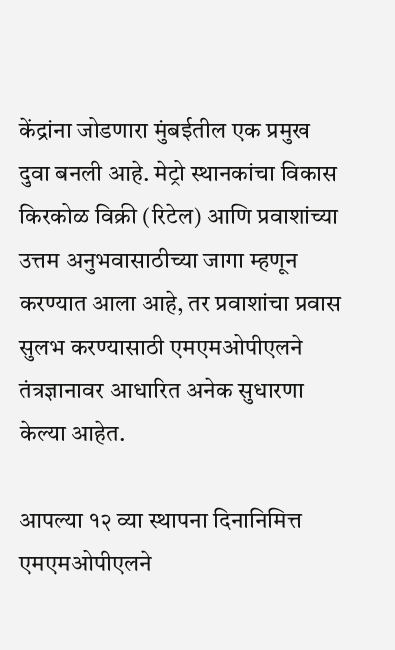केंद्रांना जोडणारा मुंबईतील एक प्रमुख दुवा बनली आहे. मेट्रो स्थानकांचा विकास किरकोळ विक्री (रिटेल) आणि प्रवाशांच्या उत्तम अनुभवासाठीच्या जागा म्हणून करण्यात आला आहे, तर प्रवाशांचा प्रवास सुलभ करण्यासाठी एमएमओपीएलने तंत्रज्ञानावर आधारित अनेक सुधारणा केल्या आहेत.

आपल्या १२ व्या स्थापना दिनानिमित्त एमएमओपीएलने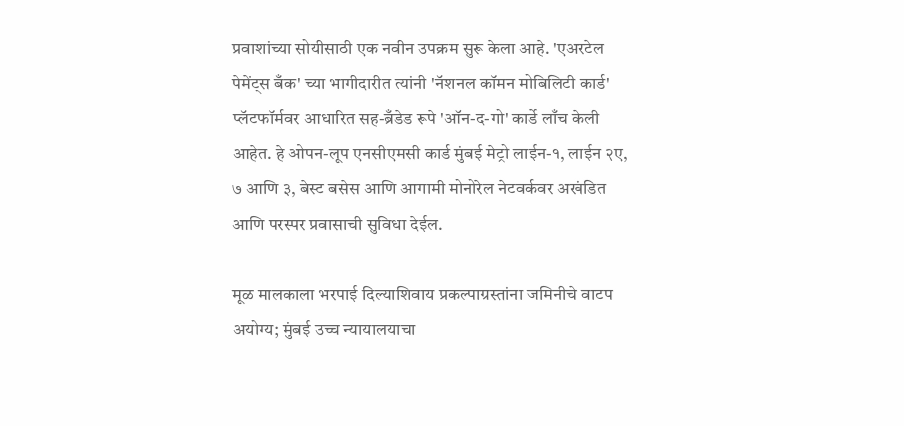प्रवाशांच्या सोयीसाठी एक नवीन उपक्रम सुरू केला आहे. 'एअरटेल पेमेंट्स बँक' च्या भागीदारीत त्यांनी 'नॅशनल कॉमन मोबिलिटी कार्ड' प्लॅटफॉर्मवर आधारित सह-ब्रँडेड रूपे 'ऑन-द-गो' कार्डे लाँच केली आहेत. हे ओपन-लूप एनसीएमसी कार्ड मुंबई मेट्रो लाईन-१, लाईन २ए, ७ आणि ३, बेस्ट बसेस आणि आगामी मोनोरेल नेटवर्कवर अखंडित आणि परस्पर प्रवासाची सुविधा देईल.

मूळ मालकाला भरपाई दिल्याशिवाय प्रकल्पाग्रस्तांना जमिनीचे वाटप अयोग्य; मुंबई उच्च न्यायालयाचा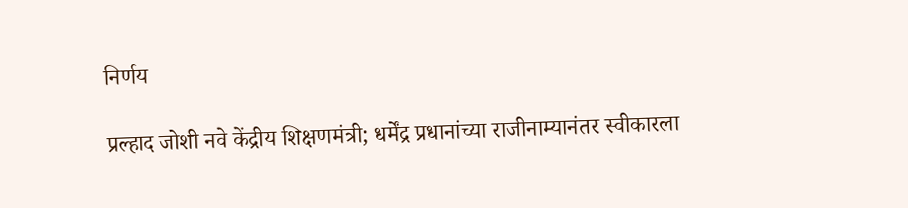निर्णय

प्रल्हाद जोशी नवे केंद्रीय शिक्षणमंत्री; धर्मेंद्र प्रधानांच्या राजीनाम्यानंतर स्वीकारला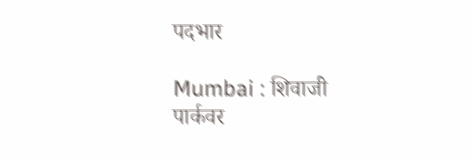पदभार

Mumbai : शिवाजी पार्कवर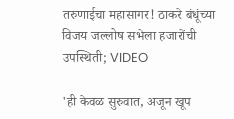तरुणाईचा महासागर! ठाकरे बंधूंच्या विजय जल्लोष सभेला हजारोंची उपस्थिती; VIDEO

'ही केवळ सुरुवात, अजून खूप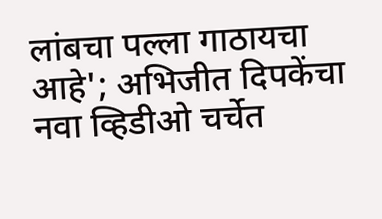लांबचा पल्ला गाठायचा आहे'; अभिजीत दिपकेंचा नवा व्हिडीओ चर्चेत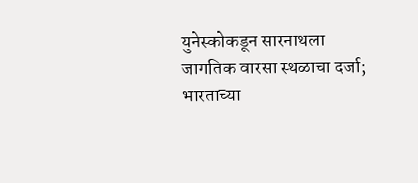युनेस्कोकडून सारनाथला जागतिक वारसा स्थळाचा दर्जा; भारताच्या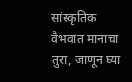सांस्कृतिक वैभवात मानाचा तुरा, जाणून घ्या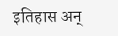इतिहास अन्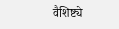वैशिष्ट्ये